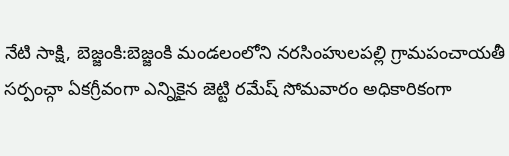నేటి సాక్షి, బెజ్జంకి:బెజ్జంకి మండలంలోని నరసింహులపల్లి గ్రామపంచాయతీ సర్పంచ్గా ఏకగ్రీవంగా ఎన్నికైన జెట్టి రమేష్ సోమవారం అధికారికంగా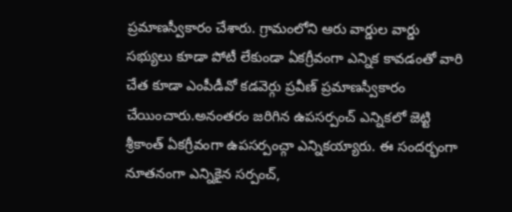ప్రమాణస్వీకారం చేశారు. గ్రామంలోని ఆరు వార్డుల వార్డు సభ్యులు కూడా పోటీ లేకుండా ఏకగ్రీవంగా ఎన్నిక కావడంతో వారి చేత కూడా ఎంపీడీవో కడవెర్గు ప్రవీణ్ ప్రమాణస్వీకారం చేయించారు.అనంతరం జరిగిన ఉపసర్పంచ్ ఎన్నికలో జెట్టి శ్రీకాంత్ ఏకగ్రీవంగా ఉపసర్పంచ్గా ఎన్నికయ్యారు. ఈ సందర్భంగా నూతనంగా ఎన్నికైన సర్పంచ్,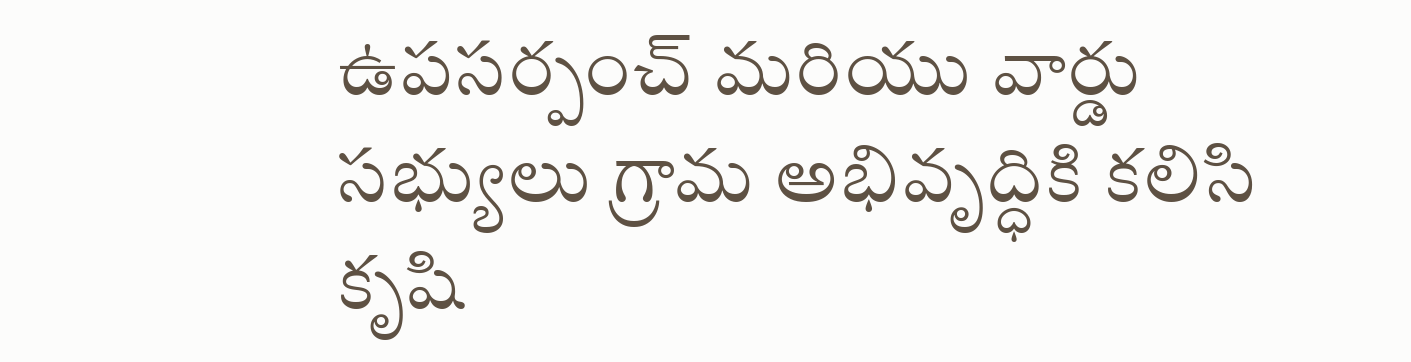ఉపసర్పంచ్ మరియు వార్డు సభ్యులు గ్రామ అభివృద్ధికి కలిసి కృషి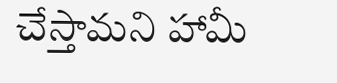చేస్తామని హామీ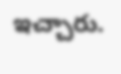ఇచ్చారు.